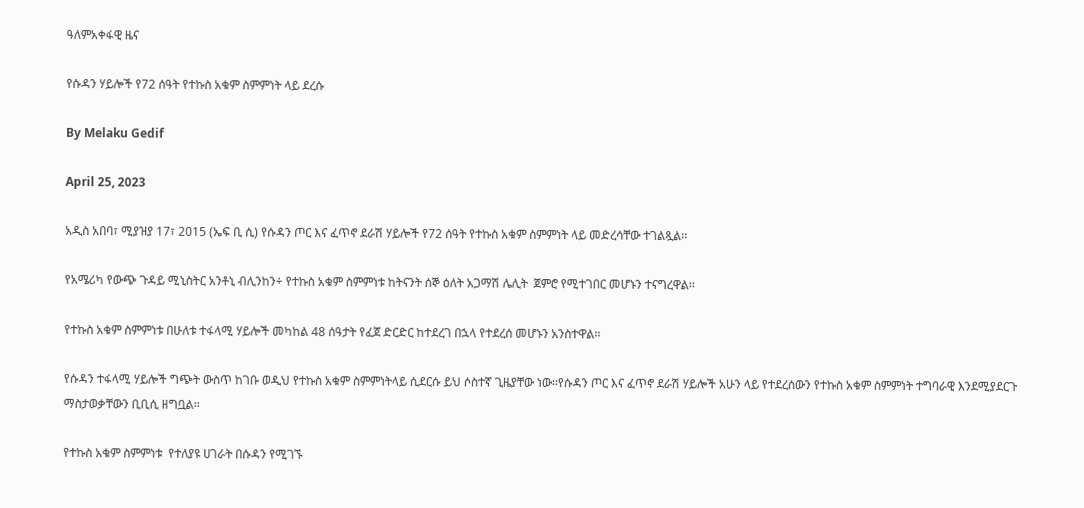ዓለምአቀፋዊ ዜና

የሱዳን ሃይሎች የ72 ሰዓት የተኩስ አቁም ስምምነት ላይ ደረሱ

By Melaku Gedif

April 25, 2023

አዲስ አበባ፣ ሚያዝያ 17፣ 2015 (ኤፍ ቢ ሲ) የሱዳን ጦር እና ፈጥኖ ደራሽ ሃይሎች የ72 ሰዓት የተኩስ አቁም ስምምነት ላይ መድረሳቸው ተገልጿል፡፡

የአሜሪካ የውጭ ጉዳይ ሚኒስትር አንቶኒ ብሊንከን÷ የተኩስ አቁም ስምምነቱ ከትናንት ሰኞ ዕለት አጋማሽ ሌሊት  ጀምሮ የሚተገበር መሆኑን ተናግረዋል፡፡

የተኩስ አቁም ስምምነቱ በሁለቱ ተፋላሚ ሃይሎች መካከል 48 ሰዓታት የፈጀ ድርድር ከተደረገ በኋላ የተደረሰ መሆኑን አንስተዋል፡፡

የሱዳን ተፋላሚ ሃይሎች ግጭት ውስጥ ከገቡ ወዲህ የተኩስ አቁም ስምምነትላይ ሲደርሱ ይህ ሶስተኛ ጊዜያቸው ነው፡፡የሱዳን ጦር እና ፈጥኖ ደራሽ ሃይሎች አሁን ላይ የተደረሰውን የተኩስ አቁም ስምምነት ተግባራዊ እንደሚያደርጉ ማስታወቃቸውን ቢቢሲ ዘግቧል፡፡

የተኩስ አቁም ስምምነቱ  የተለያዩ ሀገራት በሱዳን የሚገኙ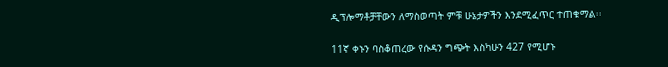ዲፕሎማቶቻቸውን ለማስወጣት ምቹ ሁኔታዎችን እንደሚፈጥር ተጠቁማል፡፡

11ኛ ቀኑን ባስቆጠረው የሱዳን ግጭት እስካሁን 427 የሚሆኑ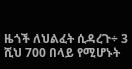ዜጎች ለህልፈት ሲዳረጉ÷ 3 ሺህ 700 በላይ የሚሆኑት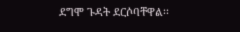ደግሞ ጉዳት ደርሶባቸዋል፡፡